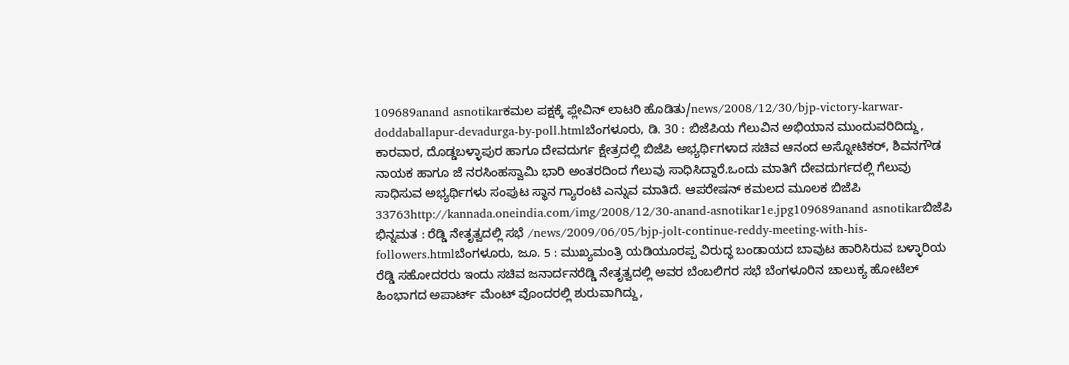109689anand asnotikarಕಮಲ ಪಕ್ಷಕ್ಕೆ ಪ್ಲೇವಿನ್ ಲಾಟರಿ ಹೊಡಿತು/news/2008/12/30/bjp-victory-karwar-doddaballapur-devadurga-by-poll.htmlಬೆಂಗಳೂರು, ಡಿ. 30 : ಬಿಜೆಪಿಯ ಗೆಲುವಿನ ಅಭಿಯಾನ ಮುಂದುವರಿದಿದ್ದು, ಕಾರವಾರ, ದೊಡ್ಡಬಳ್ಳಾಪುರ ಹಾಗೂ ದೇವದುರ್ಗ ಕ್ಷೇತ್ರದಲ್ಲಿ ಬಿಜೆಪಿ ಅಭ್ಯರ್ಥಿಗಳಾದ ಸಚಿವ ಆನಂದ ಅಸ್ನೋಟಿಕರ್, ಶಿವನಗೌಡ ನಾಯಕ ಹಾಗೂ ಜೆ ನರಸಿಂಹಸ್ವಾಮಿ ಭಾರಿ ಅಂತರದಿಂದ ಗೆಲುವು ಸಾಧಿಸಿದ್ದಾರೆ.ಒಂದು ಮಾತಿಗೆ ದೇವದುರ್ಗದಲ್ಲಿ ಗೆಲುವು ಸಾಧಿಸುವ ಅಭ್ಯರ್ಥಿಗಳು ಸಂಪುಟ ಸ್ಥಾನ ಗ್ಯಾರಂಟಿ ಎನ್ನುವ ಮಾತಿದೆ. ಆಪರೇಷನ್ ಕಮಲದ ಮೂಲಕ ಬಿಜೆಪಿ 33763http://kannada.oneindia.com/img/2008/12/30-anand-asnotikar1e.jpg109689anand asnotikarಬಿಜೆಪಿ ಭಿನ್ನಮತ : ರೆಡ್ಡಿ ನೇತೃತ್ವದಲ್ಲಿ ಸಭೆ /news/2009/06/05/bjp-jolt-continue-reddy-meeting-with-his-followers.htmlಬೆಂಗಳೂರು, ಜೂ. 5 : ಮುಖ್ಯಮಂತ್ರಿ ಯಡಿಯೂರಪ್ಪ ವಿರುದ್ಧ ಬಂಡಾಯದ ಬಾವುಟ ಹಾರಿಸಿರುವ ಬಳ್ಳಾರಿಯ ರೆಡ್ಡಿ ಸಹೋದರರು ಇಂದು ಸಚಿವ ಜನಾರ್ದನರೆಡ್ಡಿ ನೇತೃತ್ವದಲ್ಲಿ ಅವರ ಬೆಂಬಲಿಗರ ಸಭೆ ಬೆಂಗಳೂರಿನ ಚಾಲುಕ್ಯ ಹೋಟೆಲ್ ಹಿಂಭಾಗದ ಅಪಾರ್ಟ್ ಮೆಂಟ್ ವೊಂದರಲ್ಲಿ ಶುರುವಾಗಿದ್ದು,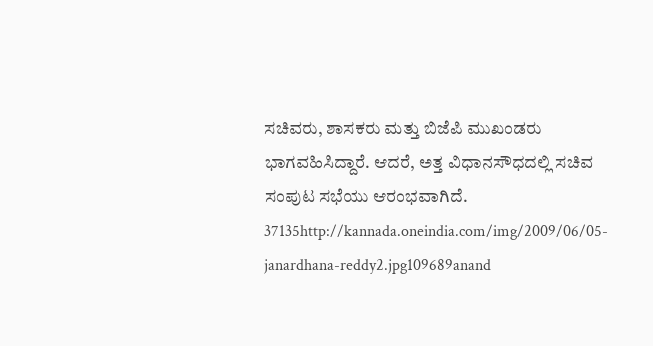ಸಚಿವರು, ಶಾಸಕರು ಮತ್ತು ಬಿಜೆಪಿ ಮುಖಂಡರು ಭಾಗವಹಿಸಿದ್ದಾರೆ. ಆದರೆ, ಅತ್ತ ವಿಧಾನಸೌಧದಲ್ಲಿ ಸಚಿವ ಸಂಪುಟ ಸಭೆಯು ಆರಂಭವಾಗಿದೆ. 37135http://kannada.oneindia.com/img/2009/06/05-janardhana-reddy2.jpg109689anand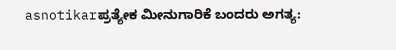asnotikarಪ್ರತ್ಯೇಕ ಮೀನುಗಾರಿಕೆ ಬಂದರು ಅಗತ್ಯ: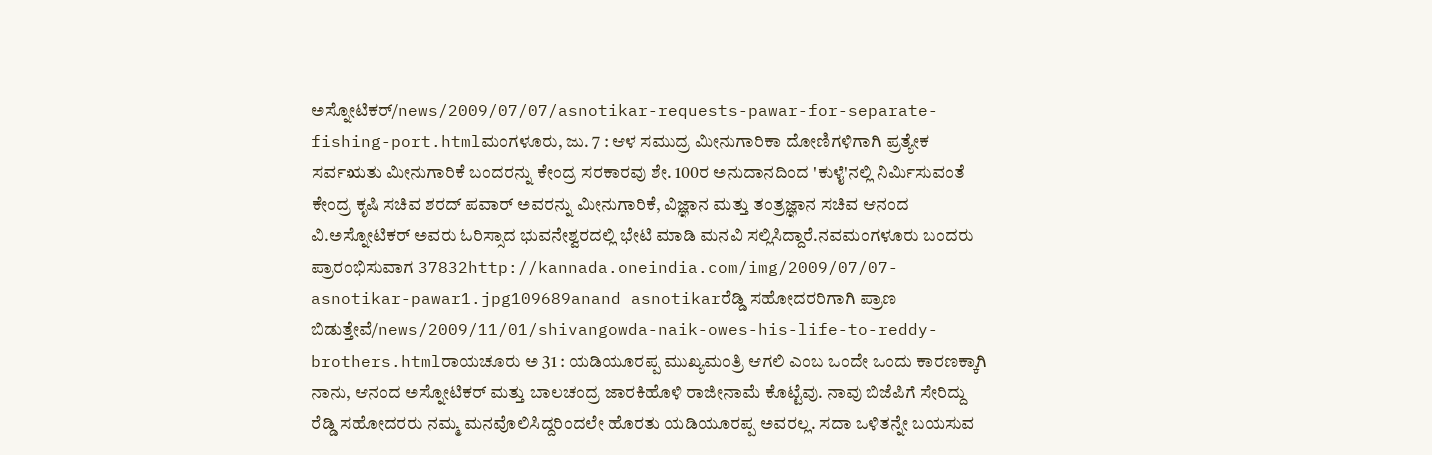ಅಸ್ನೋಟಿಕರ್/news/2009/07/07/asnotikar-requests-pawar-for-separate-fishing-port.htmlಮಂಗಳೂರು, ಜು. 7 : ಆಳ ಸಮುದ್ರ ಮೀನುಗಾರಿಕಾ ದೋಣಿಗಳಿಗಾಗಿ ಪ್ರತ್ಯೇಕ ಸರ್ವಋತು ಮೀನುಗಾರಿಕೆ ಬಂದರನ್ನು ಕೇಂದ್ರ ಸರಕಾರವು ಶೇ. 100ರ ಅನುದಾನದಿಂದ 'ಕುಳೈ'ನಲ್ಲಿ ನಿರ್ಮಿಸುವಂತೆ ಕೇಂದ್ರ ಕೃಷಿ ಸಚಿವ ಶರದ್ ಪವಾರ್ ಅವರನ್ನು ಮೀನುಗಾರಿಕೆ, ವಿಜ್ಞಾನ ಮತ್ತು ತಂತ್ರಜ್ಞಾನ ಸಚಿವ ಆನಂದ ವಿ.ಅಸ್ನೋಟಿಕರ್ ಅವರು ಓರಿಸ್ಸಾದ ಭುವನೇಶ್ವರದಲ್ಲಿ ಭೇಟಿ ಮಾಡಿ ಮನವಿ ಸಲ್ಲಿಸಿದ್ದಾರೆ.ನವಮಂಗಳೂರು ಬಂದರು ಪ್ರಾರಂಭಿಸುವಾಗ 37832http://kannada.oneindia.com/img/2009/07/07-asnotikar-pawar1.jpg109689anand asnotikarರೆಡ್ಡಿ ಸಹೋದರರಿಗಾಗಿ ಪ್ರಾಣ ಬಿಡುತ್ತೇವೆ/news/2009/11/01/shivangowda-naik-owes-his-life-to-reddy-brothers.htmlರಾಯಚೂರು ಅ 31 : ಯಡಿಯೂರಪ್ಪ ಮುಖ್ಯಮಂತ್ರಿ ಆಗಲಿ ಎಂಬ ಒಂದೇ ಒಂದು ಕಾರಣಕ್ಕಾಗಿ ನಾನು, ಆನಂದ ಅಸ್ನೋಟಿಕರ್ ಮತ್ತು ಬಾಲಚಂದ್ರ ಜಾರಕಿಹೊಳಿ ರಾಜೀನಾಮೆ ಕೊಟ್ಟೆವು. ನಾವು ಬಿಜೆಪಿಗೆ ಸೇರಿದ್ದು ರೆಡ್ಡಿ ಸಹೋದರರು ನಮ್ಮ ಮನವೊಲಿಸಿದ್ದರಿಂದಲೇ ಹೊರತು ಯಡಿಯೂರಪ್ಪ ಅವರಲ್ಲ. ಸದಾ ಒಳಿತನ್ನೇ ಬಯಸುವ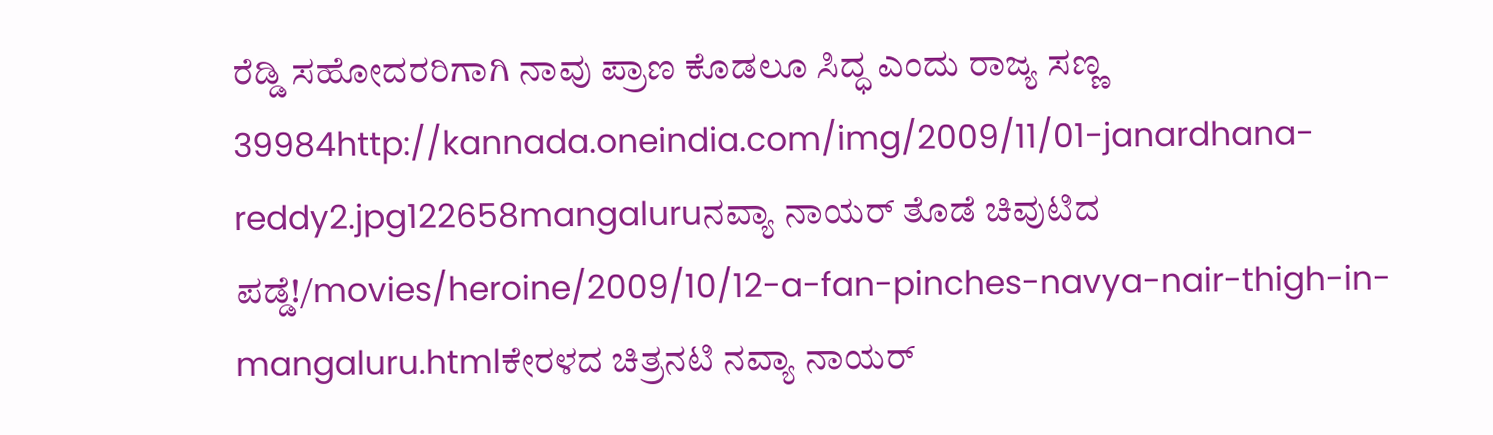ರೆಡ್ಡಿ ಸಹೋದರರಿಗಾಗಿ ನಾವು ಪ್ರಾಣ ಕೊಡಲೂ ಸಿದ್ಧ ಎಂದು ರಾಜ್ಯ ಸಣ್ಣ 39984http://kannada.oneindia.com/img/2009/11/01-janardhana-reddy2.jpg122658mangaluruನವ್ಯಾ ನಾಯರ್ ತೊಡೆ ಚಿವುಟಿದ ಪಡ್ಡೆ!/movies/heroine/2009/10/12-a-fan-pinches-navya-nair-thigh-in-mangaluru.htmlಕೇರಳದ ಚಿತ್ರನಟಿ ನವ್ಯಾ ನಾಯರ್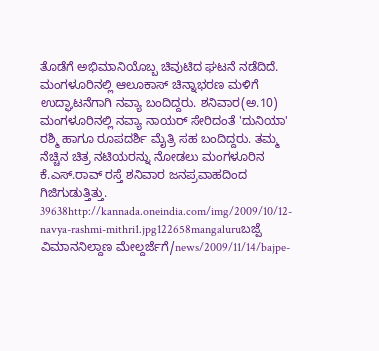ತೊಡೆಗೆ ಅಭಿಮಾನಿಯೊಬ್ಬ ಚಿವುಟಿದ ಘಟನೆ ನಡೆದಿದೆ. ಮಂಗಳೂರಿನಲ್ಲಿ ಆಲೂಕಾಸ್ ಚಿನ್ನಾಭರಣ ಮಳಿಗೆ ಉದ್ಘಾಟನೆಗಾಗಿ ನವ್ಯಾ ಬಂದಿದ್ದರು. ಶನಿವಾರ(ಅ.10) ಮಂಗಳೂರಿನಲ್ಲಿ ನವ್ಯಾ ನಾಯರ್ ಸೇರಿದಂತೆ 'ದುನಿಯಾ' ರಶ್ಮಿ ಹಾಗೂ ರೂಪದರ್ಶಿ ಮೈತ್ರಿ ಸಹ ಬಂದಿದ್ದರು. ತಮ್ಮ ನೆಚ್ಚಿನ ಚಿತ್ರ ನಟಿಯರನ್ನು ನೋಡಲು ಮಂಗಳೂರಿನ ಕೆ.ಎಸ್.ರಾವ್ ರಸ್ತೆ ಶನಿವಾರ ಜನಪ್ರವಾಹದಿಂದ ಗಿಜಿಗುಡುತ್ತಿತ್ತು. 39638http://kannada.oneindia.com/img/2009/10/12-navya-rashmi-mithri1.jpg122658mangaluruಬಜ್ಪೆ ವಿಮಾನನಿಲ್ದಾಣ ಮೇಲ್ದರ್ಜೆಗೆ/news/2009/11/14/bajpe-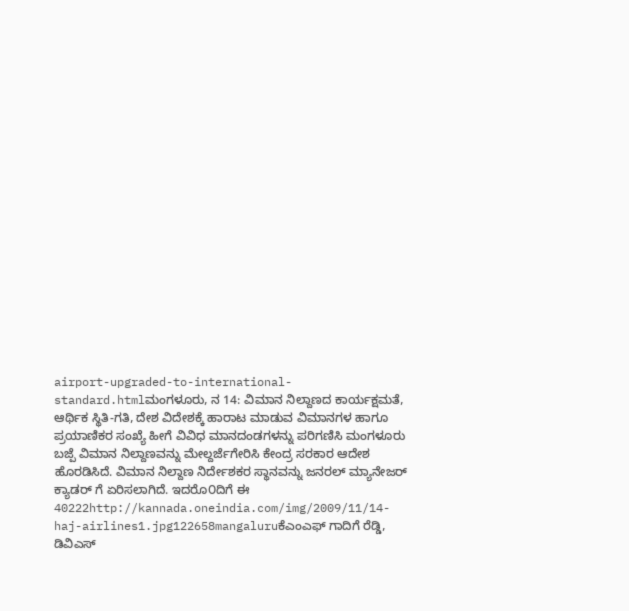airport-upgraded-to-international-standard.htmlಮಂಗಳೂರು, ನ 14: ವಿಮಾನ ನಿಲ್ದಾಣದ ಕಾರ್ಯಕ್ಷಮತೆ, ಆರ್ಥಿಕ ಸ್ಥಿತಿ-ಗತಿ, ದೇಶ ವಿದೇಶಕ್ಕೆ ಹಾರಾಟ ಮಾಡುವ ವಿಮಾನಗಳ ಹಾಗೂ ಪ್ರಯಾಣಿಕರ ಸಂಖ್ಯೆ ಹೀಗೆ ವಿವಿಧ ಮಾನದಂಡಗಳನ್ನು ಪರಿಗಣಿಸಿ ಮಂಗಳೂರು ಬಜ್ಪೆ ವಿಮಾನ ನಿಲ್ದಾಣವನ್ನು ಮೇಲ್ದರ್ಜೆಗೇರಿಸಿ ಕೇಂದ್ರ ಸರಕಾರ ಆದೇಶ ಹೊರಡಿಸಿದೆ. ವಿಮಾನ ನಿಲ್ದಾಣ ನಿರ್ದೇಶಕರ ಸ್ಥಾನವನ್ನು ಜನರಲ್ ಮ್ಯಾನೇಜರ್ ಕ್ಯಾಡರ್ ಗೆ ಏರಿಸಲಾಗಿದೆ. ಇದರೊ೦ದಿಗೆ ಈ 40222http://kannada.oneindia.com/img/2009/11/14-haj-airlines1.jpg122658mangaluruಕೆಎಂಎಫ್ ಗಾದಿಗೆ ರೆಡ್ಡಿ, ಡಿವಿಎಸ್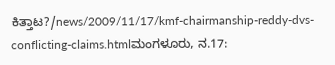ಕಿತ್ತಾಟ?/news/2009/11/17/kmf-chairmanship-reddy-dvs-conflicting-claims.htmlಮಂಗಳೂರು, ನ.17: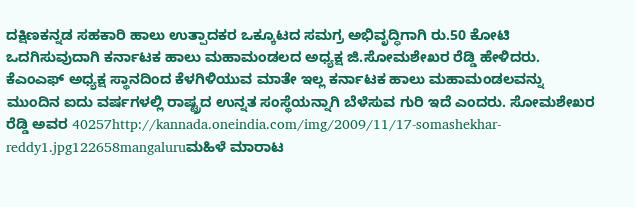ದಕ್ಷಿಣಕನ್ನಡ ಸಹಕಾರಿ ಹಾಲು ಉತ್ಪಾದಕರ ಒಕ್ಕೂಟದ ಸಮಗ್ರ ಅಭಿವೃದ್ಧಿಗಾಗಿ ರು.50 ಕೋಟಿ ಒದಗಿಸುವುದಾಗಿ ಕರ್ನಾಟಕ ಹಾಲು ಮಹಾಮಂಡಲದ ಅಧ್ಯಕ್ಷ ಜಿ.ಸೋಮಶೇಖರ ರೆಡ್ಡಿ ಹೇಳಿದರು. ಕೆಎಂಎಫ್ ಅಧ್ಯಕ್ಷ ಸ್ಥಾನದಿಂದ ಕೆಳಗಿಳಿಯುವ ಮಾತೇ ಇಲ್ಲ ಕರ್ನಾಟಕ ಹಾಲು ಮಹಾಮಂಡಲವನ್ನು ಮುಂದಿನ ಐದು ವರ್ಷಗಳಲ್ಲಿ ರಾಷ್ಟ್ರದ ಉನ್ನತ ಸಂಸ್ಥೆಯನ್ನಾಗಿ ಬೆಳೆಸುವ ಗುರಿ ಇದೆ ಎಂದರು. ಸೋಮಶೇಖರ ರೆಡ್ಡಿ ಅವರ 40257http://kannada.oneindia.com/img/2009/11/17-somashekhar-reddy1.jpg122658mangaluruಮಹಿಳೆ ಮಾರಾಟ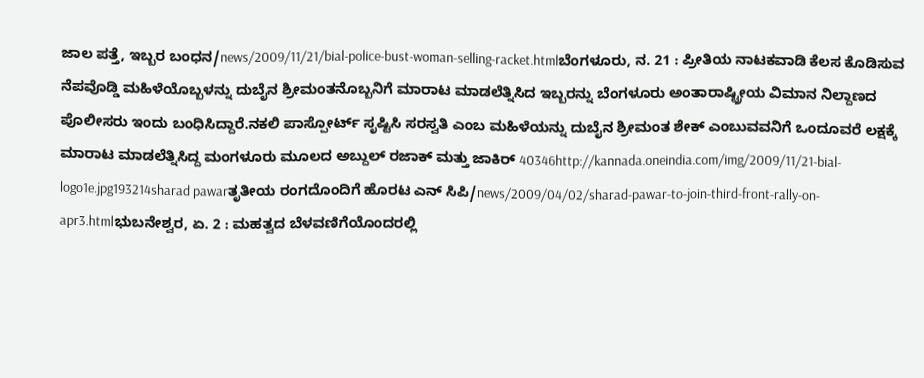ಜಾಲ ಪತ್ತೆ, ಇಬ್ಬರ ಬಂಧನ/news/2009/11/21/bial-police-bust-woman-selling-racket.htmlಬೆಂಗಳೂರು, ನ. 21 : ಪ್ರೀತಿಯ ನಾಟಕವಾಡಿ ಕೆಲಸ ಕೊಡಿಸುವ ನೆಪವೊಡ್ಡಿ ಮಹಿಳೆಯೊಬ್ಬಳನ್ನು ದುಬೈನ ಶ್ರೀಮಂತನೊಬ್ಬನಿಗೆ ಮಾರಾಟ ಮಾಡಲೆತ್ನಿಸಿದ ಇಬ್ಬರನ್ನು ಬೆಂಗಳೂರು ಅಂತಾರಾಷ್ಟ್ರೀಯ ವಿಮಾನ ನಿಲ್ದಾಣದ ಪೊಲೀಸರು ಇಂದು ಬಂಧಿಸಿದ್ದಾರೆ.ನಕಲಿ ಪಾಸ್ಪೋರ್ಟ್ ಸೃಷ್ಟಿಸಿ ಸರಸ್ವತಿ ಎಂಬ ಮಹಿಳೆಯನ್ನು ದುಬೈನ ಶ್ರೀಮಂತ ಶೇಕ್ ಎಂಬುವವನಿಗೆ ಒಂದೂವರೆ ಲಕ್ಷಕ್ಕೆ ಮಾರಾಟ ಮಾಡಲೆತ್ನಿಸಿದ್ದ ಮಂಗಳೂರು ಮೂಲದ ಅಬ್ದುಲ್ ರಜಾಕ್ ಮತ್ತು ಜಾಕಿರ್ 40346http://kannada.oneindia.com/img/2009/11/21-bial-logo1e.jpg193214sharad pawarತೃತೀಯ ರಂಗದೊಂದಿಗೆ ಹೊರಟ ಎನ್ ಸಿಪಿ/news/2009/04/02/sharad-pawar-to-join-third-front-rally-on-apr3.htmlಭುಬನೇಶ್ವರ, ಏ. 2 : ಮಹತ್ವದ ಬೆಳವಣಿಗೆಯೊಂದರಲ್ಲಿ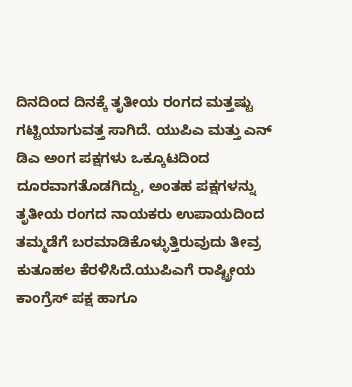ದಿನದಿಂದ ದಿನಕ್ಕೆ ತೃತೀಯ ರಂಗದ ಮತ್ತಷ್ಟು ಗಟ್ಟಿಯಾಗುವತ್ತ ಸಾಗಿದೆ. ಯುಪಿಎ ಮತ್ತು ಎನ್ ಡಿಎ ಅಂಗ ಪಕ್ಷಗಳು ಒಕ್ಕೂಟದಿಂದ ದೂರವಾಗತೊಡಗಿದ್ದು, ಅಂತಹ ಪಕ್ಷಗಳನ್ನು ತೃತೀಯ ರಂಗದ ನಾಯಕರು ಉಪಾಯದಿಂದ ತಮ್ಮಡೆಗೆ ಬರಮಾಡಿಕೊಳ್ಳುತ್ತಿರುವುದು ತೀವ್ರ ಕುತೂಹಲ ಕೆರಳಿಸಿದೆ.ಯುಪಿಎಗೆ ರಾಷ್ಟ್ರೀಯ ಕಾಂಗ್ರೆಸ್ ಪಕ್ಷ ಹಾಗೂ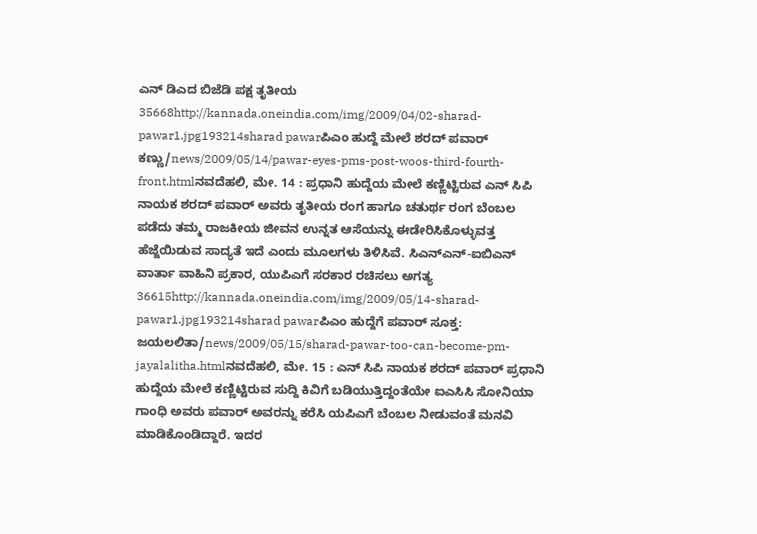ಎನ್ ಡಿಎದ ಬಿಜೆಡಿ ಪಕ್ಷ ತೃತೀಯ 35668http://kannada.oneindia.com/img/2009/04/02-sharad-pawar1.jpg193214sharad pawarಪಿಎಂ ಹುದ್ದೆ ಮೇಲೆ ಶರದ್ ಪವಾರ್ ಕಣ್ಣು/news/2009/05/14/pawar-eyes-pms-post-woos-third-fourth-front.htmlನವದೆಹಲಿ, ಮೇ. 14 : ಪ್ರಧಾನಿ ಹುದ್ದೆಯ ಮೇಲೆ ಕಣ್ಣಿಟ್ಟಿರುವ ಎನ್ ಸಿಪಿ ನಾಯಕ ಶರದ್ ಪವಾರ್ ಅವರು ತೃತೀಯ ರಂಗ ಹಾಗೂ ಚತುರ್ಥ ರಂಗ ಬೆಂಬಲ ಪಡೆದು ತಮ್ಮ ರಾಜಕೀಯ ಜೀವನ ಉನ್ನತ ಆಸೆಯನ್ನು ಈಡೇರಿಸಿಕೊಳ್ಳುವತ್ತ ಹೆಜ್ಜೆಯಿಡುವ ಸಾದ್ಯತೆ ಇದೆ ಎಂದು ಮೂಲಗಳು ತಿಳಿಸಿವೆ. ಸಿಎನ್ಎನ್-ಐಬಿಎನ್ ವಾರ್ತಾ ವಾಹಿನಿ ಪ್ರಕಾರ, ಯುಪಿಎಗೆ ಸರಕಾರ ರಚಿಸಲು ಅಗತ್ಯ 36615http://kannada.oneindia.com/img/2009/05/14-sharad-pawar1.jpg193214sharad pawarಪಿಎಂ ಹುದ್ದೆಗೆ ಪವಾರ್ ಸೂಕ್ತ: ಜಯಲಲಿತಾ/news/2009/05/15/sharad-pawar-too-can-become-pm-jayalalitha.htmlನವದೆಹಲಿ, ಮೇ. 15 : ಎನ್ ಸಿಪಿ ನಾಯಕ ಶರದ್ ಪವಾರ್ ಪ್ರಧಾನಿ ಹುದ್ದೆಯ ಮೇಲೆ ಕಣ್ಣಿಟ್ಟಿರುವ ಸುದ್ದಿ ಕಿವಿಗೆ ಬಡಿಯುತ್ತಿದ್ದಂತೆಯೇ ಐಎಸಿಸಿ ಸೋನಿಯಾ ಗಾಂಧಿ ಅವರು ಪವಾರ್ ಅವರನ್ನು ಕರೆಸಿ ಯಪಿಎಗೆ ಬೆಂಬಲ ನೀಡುವಂತೆ ಮನವಿ ಮಾಡಿಕೊಂಡಿದ್ದಾರೆ. ಇದರ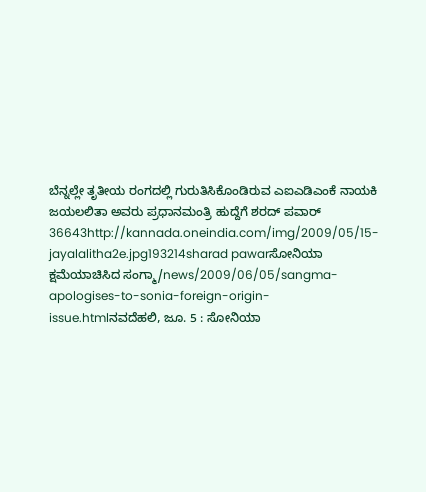ಬೆನ್ನಲ್ಲೇ ತೃತೀಯ ರಂಗದಲ್ಲಿ ಗುರುತಿಸಿಕೊಂಡಿರುವ ಎಐಎಡಿಎಂಕೆ ನಾಯಕಿ ಜಯಲಲಿತಾ ಅವರು ಪ್ರಧಾನಮಂತ್ರಿ ಹುದ್ದೆಗೆ ಶರದ್ ಪವಾರ್ 36643http://kannada.oneindia.com/img/2009/05/15-jayalalitha2e.jpg193214sharad pawarಸೋನಿಯಾ ಕ್ಷಮೆಯಾಚಿಸಿದ ಸಂಗ್ಮಾ/news/2009/06/05/sangma-apologises-to-sonia-foreign-origin-issue.htmlನವದೆಹಲಿ, ಜೂ. 5 : ಸೋನಿಯಾ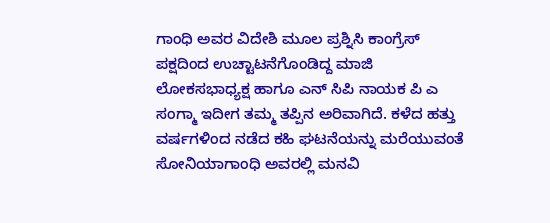ಗಾಂಧಿ ಅವರ ವಿದೇಶಿ ಮೂಲ ಪ್ರಶ್ನಿಸಿ ಕಾಂಗ್ರೆಸ್ ಪಕ್ಷದಿಂದ ಉಚ್ಟಾಟನೆಗೊಂಡಿದ್ದ ಮಾಜಿ ಲೋಕಸಭಾಧ್ಯಕ್ಷ ಹಾಗೂ ಎನ್ ಸಿಪಿ ನಾಯಕ ಪಿ ಎ ಸಂಗ್ಮಾ ಇದೀಗ ತಮ್ಮ ತಪ್ಪಿನ ಅರಿವಾಗಿದೆ. ಕಳೆದ ಹತ್ತು ವರ್ಷಗಳಿಂದ ನಡೆದ ಕಹಿ ಘಟನೆಯನ್ನು ಮರೆಯುವಂತೆ ಸೋನಿಯಾಗಾಂಧಿ ಅವರಲ್ಲಿ ಮನವಿ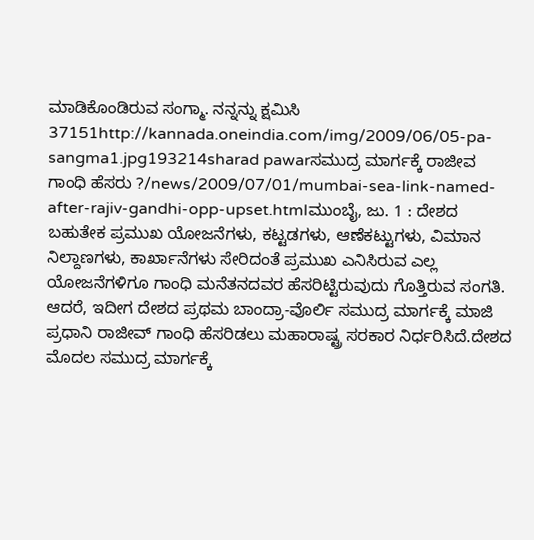ಮಾಡಿಕೊಂಡಿರುವ ಸಂಗ್ಮಾ. ನನ್ನನ್ನು ಕ್ಷಮಿಸಿ 37151http://kannada.oneindia.com/img/2009/06/05-pa-sangma1.jpg193214sharad pawarಸಮುದ್ರ ಮಾರ್ಗಕ್ಕೆ ರಾಜೀವ ಗಾಂಧಿ ಹೆಸರು ?/news/2009/07/01/mumbai-sea-link-named-after-rajiv-gandhi-opp-upset.htmlಮುಂಬೈ, ಜು. 1 : ದೇಶದ ಬಹುತೇಕ ಪ್ರಮುಖ ಯೋಜನೆಗಳು, ಕಟ್ಟಡಗಳು, ಆಣೆಕಟ್ಟುಗಳು, ವಿಮಾನ ನಿಲ್ದಾಣಗಳು, ಕಾರ್ಖಾನೆಗಳು ಸೇರಿದಂತೆ ಪ್ರಮುಖ ಎನಿಸಿರುವ ಎಲ್ಲ ಯೋಜನೆಗಳಿಗೂ ಗಾಂಧಿ ಮನೆತನದವರ ಹೆಸರಿಟ್ಟಿರುವುದು ಗೊತ್ತಿರುವ ಸಂಗತಿ. ಆದರೆ, ಇದೀಗ ದೇಶದ ಪ್ರಥಮ ಬಾಂದ್ರಾ-ವೊರ್ಲಿ ಸಮುದ್ರ ಮಾರ್ಗಕ್ಕೆ ಮಾಜಿ ಪ್ರಧಾನಿ ರಾಜೀವ್ ಗಾಂಧಿ ಹೆಸರಿಡಲು ಮಹಾರಾಷ್ಟ್ರ ಸರಕಾರ ನಿರ್ಧರಿಸಿದೆ.ದೇಶದ ಮೊದಲ ಸಮುದ್ರ ಮಾರ್ಗಕ್ಕೆ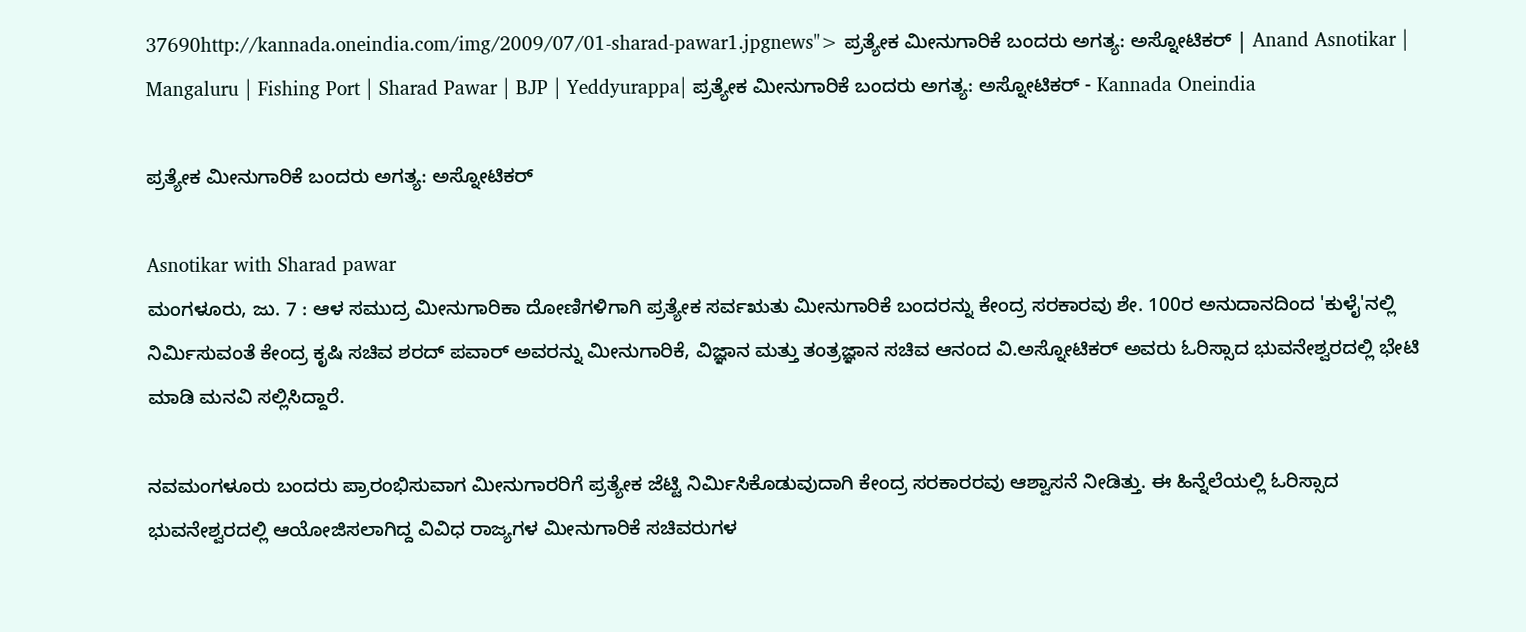37690http://kannada.oneindia.com/img/2009/07/01-sharad-pawar1.jpgnews"> ಪ್ರತ್ಯೇಕ ಮೀನುಗಾರಿಕೆ ಬಂದರು ಅಗತ್ಯ: ಅಸ್ನೋಟಿಕರ್ | Anand Asnotikar | Mangaluru | Fishing Port | Sharad Pawar | BJP | Yeddyurappa| ಪ್ರತ್ಯೇಕ ಮೀನುಗಾರಿಕೆ ಬಂದರು ಅಗತ್ಯ: ಅಸ್ನೋಟಿಕರ್ - Kannada Oneindia

ಪ್ರತ್ಯೇಕ ಮೀನುಗಾರಿಕೆ ಬಂದರು ಅಗತ್ಯ: ಅಸ್ನೋಟಿಕರ್

Asnotikar with Sharad pawar
ಮಂಗಳೂರು, ಜು. 7 : ಆಳ ಸಮುದ್ರ ಮೀನುಗಾರಿಕಾ ದೋಣಿಗಳಿಗಾಗಿ ಪ್ರತ್ಯೇಕ ಸರ್ವಋತು ಮೀನುಗಾರಿಕೆ ಬಂದರನ್ನು ಕೇಂದ್ರ ಸರಕಾರವು ಶೇ. 100ರ ಅನುದಾನದಿಂದ 'ಕುಳೈ'ನಲ್ಲಿ ನಿರ್ಮಿಸುವಂತೆ ಕೇಂದ್ರ ಕೃಷಿ ಸಚಿವ ಶರದ್ ಪವಾರ್ ಅವರನ್ನು ಮೀನುಗಾರಿಕೆ, ವಿಜ್ಞಾನ ಮತ್ತು ತಂತ್ರಜ್ಞಾನ ಸಚಿವ ಆನಂದ ವಿ.ಅಸ್ನೋಟಿಕರ್ ಅವರು ಓರಿಸ್ಸಾದ ಭುವನೇಶ್ವರದಲ್ಲಿ ಭೇಟಿ ಮಾಡಿ ಮನವಿ ಸಲ್ಲಿಸಿದ್ದಾರೆ.

ನವಮಂಗಳೂರು ಬಂದರು ಪ್ರಾರಂಭಿಸುವಾಗ ಮೀನುಗಾರರಿಗೆ ಪ್ರತ್ಯೇಕ ಜೆಟ್ಟಿ ನಿರ್ಮಿಸಿಕೊಡುವುದಾಗಿ ಕೇಂದ್ರ ಸರಕಾರರವು ಆಶ್ವಾಸನೆ ನೀಡಿತ್ತು. ಈ ಹಿನ್ನೆಲೆಯಲ್ಲಿ ಓರಿಸ್ಸಾದ ಭುವನೇಶ್ವರದಲ್ಲಿ ಆಯೋಜಿಸಲಾಗಿದ್ದ ವಿವಿಧ ರಾಜ್ಯಗಳ ಮೀನುಗಾರಿಕೆ ಸಚಿವರುಗಳ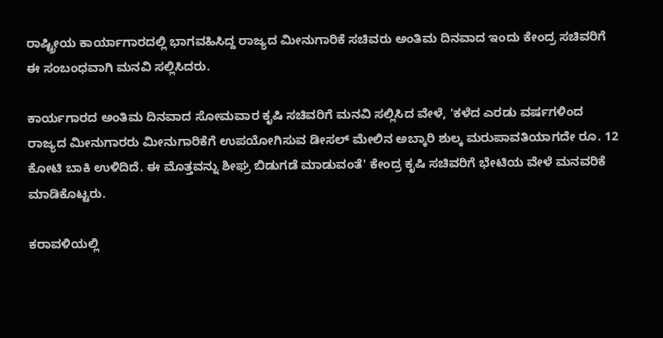ರಾಷ್ಟ್ರೀಯ ಕಾರ್ಯಾಗಾರದಲ್ಲಿ ಭಾಗವಹಿಸಿದ್ದ ರಾಜ್ಯದ ಮೀನುಗಾರಿಕೆ ಸಚಿವರು ಅಂತಿಮ ದಿನವಾದ ಇಂದು ಕೇಂದ್ರ ಸಚಿವರಿಗೆ ಈ ಸಂಬಂಧವಾಗಿ ಮನವಿ ಸಲ್ಲಿಸಿದರು.

ಕಾರ್ಯಗಾರದ ಅಂತಿಮ ದಿನವಾದ ಸೋಮವಾರ ಕೃಷಿ ಸಚಿವರಿಗೆ ಮನವಿ ಸಲ್ಲಿಸಿದ ವೇಳೆ, 'ಕಳೆದ ಎರಡು ವರ್ಷಗಳಿಂದ ರಾಜ್ಯದ ಮೀನುಗಾರರು ಮೀನುಗಾರಿಕೆಗೆ ಉಪಯೋಗಿಸುವ ಡೀಸಲ್ ಮೇಲಿನ ಅಬ್ಕಾರಿ ಶುಲ್ಕ ಮರುಪಾವತಿಯಾಗದೇ ರೂ. 12 ಕೋಟಿ ಬಾಕಿ ಉಳಿದಿದೆ. ಈ ಮೊತ್ತವನ್ನು ಶೀಘ್ರ ಬಿಡುಗಡೆ ಮಾಡುವಂತೆ' ಕೇಂದ್ರ ಕೃಷಿ ಸಚಿವರಿಗೆ ಭೇಟಿಯ ವೇಳೆ ಮನವರಿಕೆ ಮಾಡಿಕೊಟ್ಟರು.

ಕರಾವಳಿಯಲ್ಲಿ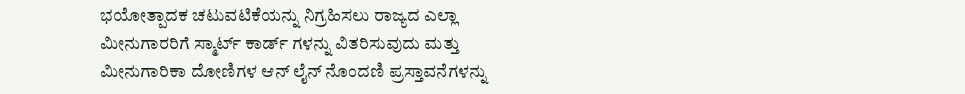ಭಯೋತ್ಪಾದಕ ಚಟುವಟಿಕೆಯನ್ನು ನಿಗ್ರಹಿಸಲು ರಾಜ್ಯದ ಎಲ್ಲಾ ಮೀನುಗಾರರಿಗೆ ಸ್ಮಾರ್ಟ್ ಕಾರ್ಡ್ ಗಳನ್ನು ವಿತರಿಸುವುದು ಮತ್ತು ಮೀನುಗಾರಿಕಾ ದೋಣಿಗಳ ಆನ್ ಲೈನ್ ನೊಂದಣಿ ಪ್ರಸ್ತಾವನೆಗಳನ್ನು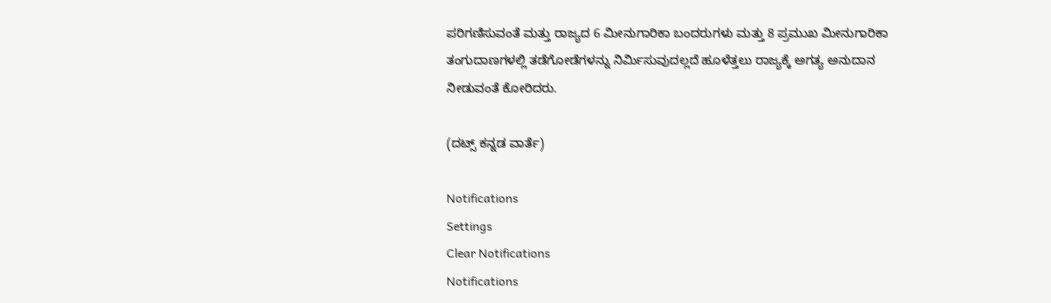ಪರಿಗಣಿಸುವಂತೆ ಮತ್ತು ರಾಜ್ಯದ 6 ಮೀನುಗಾರಿಕಾ ಬಂದರುಗಳು ಮತ್ತು 8 ಪ್ರಮುಖ ಮೀನುಗಾರಿಕಾ ತಂಗುದಾಣಗಳಲ್ಲಿ ತಡೆಗೋಡೆಗಳನ್ನು ನಿರ್ಮಿಸುವುದಲ್ಲದೆ ಹೂಳೆತ್ತಲು ರಾಜ್ಯಕ್ಕೆ ಅಗತ್ಯ ಅನುದಾನ ನೀಡುವಂತೆ ಕೋರಿದರು.

(ದಟ್ಸ್ ಕನ್ನಡ ವಾರ್ತೆ)

Notifications
Settings
Clear Notifications
Notifications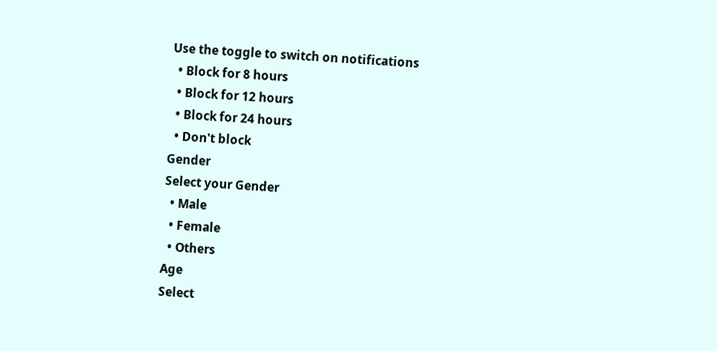Use the toggle to switch on notifications
  • Block for 8 hours
  • Block for 12 hours
  • Block for 24 hours
  • Don't block
Gender
Select your Gender
  • Male
  • Female
  • Others
Age
Select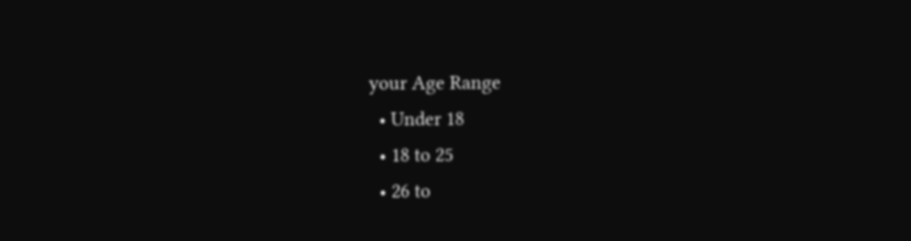your Age Range
  • Under 18
  • 18 to 25
  • 26 to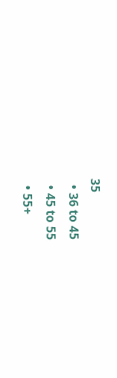35
  • 36 to 45
  • 45 to 55
  • 55+